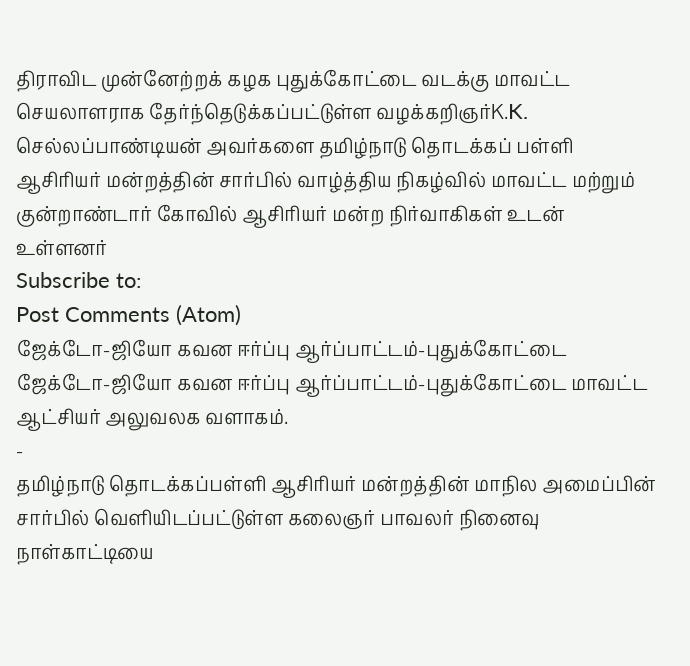திராவிட முன்னேற்றக் கழக புதுக்கோட்டை வடக்கு மாவட்ட செயலாளராக தேர்ந்தெடுக்கப்பட்டுள்ள வழக்கறிஞர்K.K. செல்லப்பாண்டியன் அவர்களை தமிழ்நாடு தொடக்கப் பள்ளி ஆசிரியர் மன்றத்தின் சார்பில் வாழ்த்திய நிகழ்வில் மாவட்ட மற்றும் குன்றாண்டார் கோவில் ஆசிரியர் மன்ற நிர்வாகிகள் உடன் உள்ளனர்
Subscribe to:
Post Comments (Atom)
ஜேக்டோ-ஜியோ கவன ஈர்ப்பு ஆர்ப்பாட்டம்-புதுக்கோட்டை
ஜேக்டோ-ஜியோ கவன ஈர்ப்பு ஆர்ப்பாட்டம்-புதுக்கோட்டை மாவட்ட ஆட்சியர் அலுவலக வளாகம்.
-
தமிழ்நாடு தொடக்கப்பள்ளி ஆசிரியர் மன்றத்தின் மாநில அமைப்பின் சார்பில் வெளியிடப்பட்டுள்ள கலைஞர் பாவலர் நினைவு நாள்காட்டியை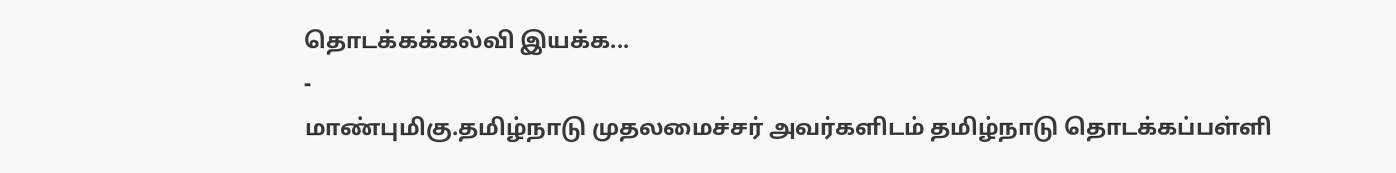தொடக்கக்கல்வி இயக்க...
-
மாண்புமிகு.தமிழ்நாடு முதலமைச்சர் அவர்களிடம் தமிழ்நாடு தொடக்கப்பள்ளி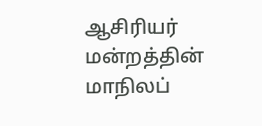ஆசிரியர் மன்றத்தின் மாநிலப்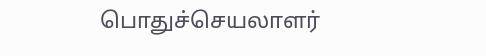பொதுச்செயலாளர்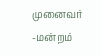முனைவர் -மன்றம்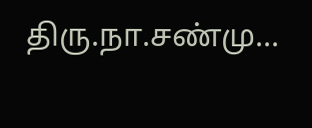திரு.நா.சண்மு...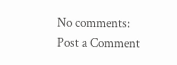No comments:
Post a Comment